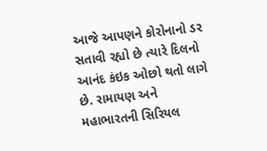આજે આપણને કોરોનાનો ડર સતાવી રહ્યો છે ત્યારે દિલનો આનંદ કંઇક ઓછો થતો લાગે છે. રામાયણ અને મહાભારતની સિરિયલ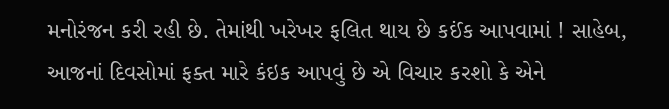મનોરંજન કરી રહી છે. તેમાંથી ખરેખર ફલિત થાય છે કઈંક આપવામાં ! સાહેબ, આજનાં દિવસોમાં ફક્ત મારે કંઇક આપવું છે એ વિચાર કરશો કે એને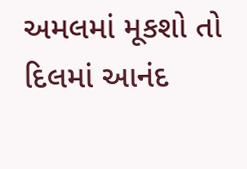અમલમાં મૂકશો તો દિલમાં આનંદ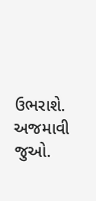ઉભરાશે. અજમાવી જુઓ.